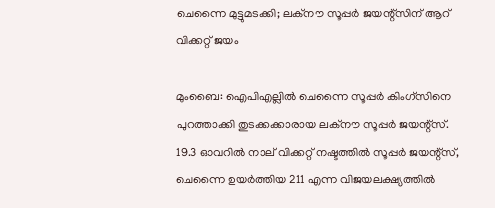ചെന്നൈ മുട്ടുമടക്കി; ലക്‌നൗ സൂപ്പര്‍ ജയന്റ്‌സിന് ആറ് വിക്കറ്റ് ജയം

മുംബൈ: ഐപിഎല്ലില്‍ ചെന്നൈ സൂപ്പര്‍ കിംഗ്സിനെ പുറത്താക്കി തുടക്കക്കാരായ ലക്നൗ സൂപ്പര്‍ ജയന്റ്സ്. 19.3 ഓവറില്‍ നാല് വിക്കറ്റ് നഷ്ടത്തില്‍ സൂപ്പര്‍ ജയന്റ്സ്, ചെന്നൈ ഉയര്‍ത്തിയ 211 എന്ന വിജയലക്ഷ്യത്തില്‍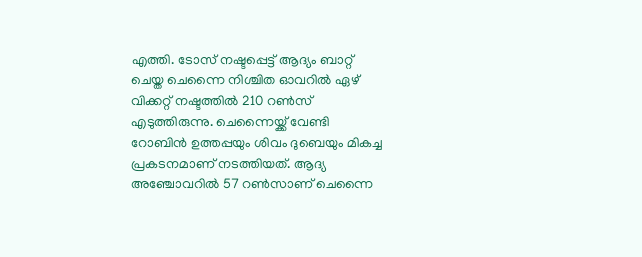എത്തി. ടോസ് നഷ്ടപ്പെട്ട് ആദ്യം ബാറ്റ് ചെയ്ത ചെന്നൈ നിശ്ചിത ഓവറില്‍ ഏഴ് വിക്കറ്റ് നഷ്ടത്തില്‍ 210 റണ്‍സ് എടുത്തിരുന്നു. ചെന്നൈയ്ക്ക് വേണ്ടി റോബിന്‍ ഉത്തപ്പയും ശിവം ദുബെയും മികച്ച പ്രകടനമാണ് നടത്തിയത്. ആദ്യ അഞ്ചോവറില്‍ 57 റണ്‍സാണ് ചെന്നൈ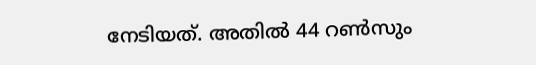നേടിയത്. അതില്‍ 44 റണ്‍സും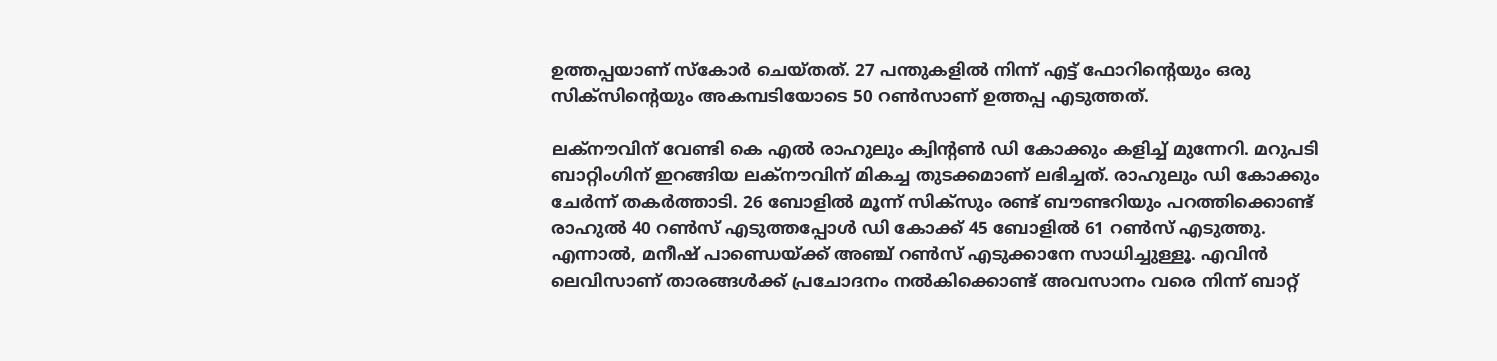ഉത്തപ്പയാണ് സ്‌കോര്‍ ചെയ്തത്. 27 പന്തുകളില്‍ നിന്ന് എട്ട് ഫോറിന്റെയും ഒരു സിക്‌സിന്റെയും അകമ്പടിയോടെ 50 റണ്‍സാണ് ഉത്തപ്പ എടുത്തത്.

ലക്നൗവിന് വേണ്ടി കെ എല്‍ രാഹുലും ക്വിന്റണ്‍ ഡി കോക്കും കളിച്ച് മുന്നേറി. മറുപടി ബാറ്റിംഗിന് ഇറങ്ങിയ ലക്നൗവിന് മികച്ച തുടക്കമാണ് ലഭിച്ചത്. രാഹുലും ഡി കോക്കും ചേര്‍ന്ന് തകര്‍ത്താടി. 26 ബോളില്‍ മൂന്ന് സിക്സും രണ്ട് ബൗണ്ടറിയും പറത്തിക്കൊണ്ട് രാഹുല്‍ 40 റണ്‍സ് എടുത്തപ്പോള്‍ ഡി കോക്ക് 45 ബോളില്‍ 61 റണ്‍സ് എടുത്തു. എന്നാല്‍, മനീഷ് പാണ്ഡെയ്ക്ക് അഞ്ച് റണ്‍സ് എടുക്കാനേ സാധിച്ചുള്ളൂ. എവിന്‍ ലെവിസാണ് താരങ്ങള്‍ക്ക് പ്രചോദനം നല്‍കിക്കൊണ്ട് അവസാനം വരെ നിന്ന് ബാറ്റ്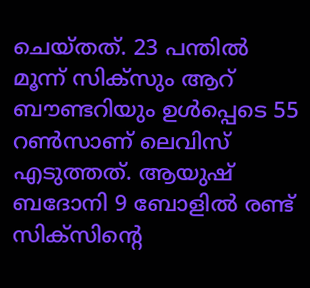ചെയ്തത്. 23 പന്തില്‍ മൂന്ന് സിക്സും ആറ് ബൗണ്ടറിയും ഉള്‍പ്പെടെ 55 റണ്‍സാണ് ലെവിസ് എടുത്തത്. ആയുഷ് ബദോനി 9 ബോളില്‍ രണ്ട് സിക്സിന്റെ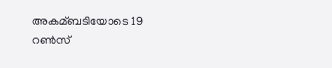അകമ്ബടിയോടെ 19 റണ്‍സ്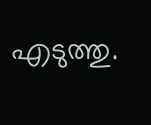എടുത്തു.